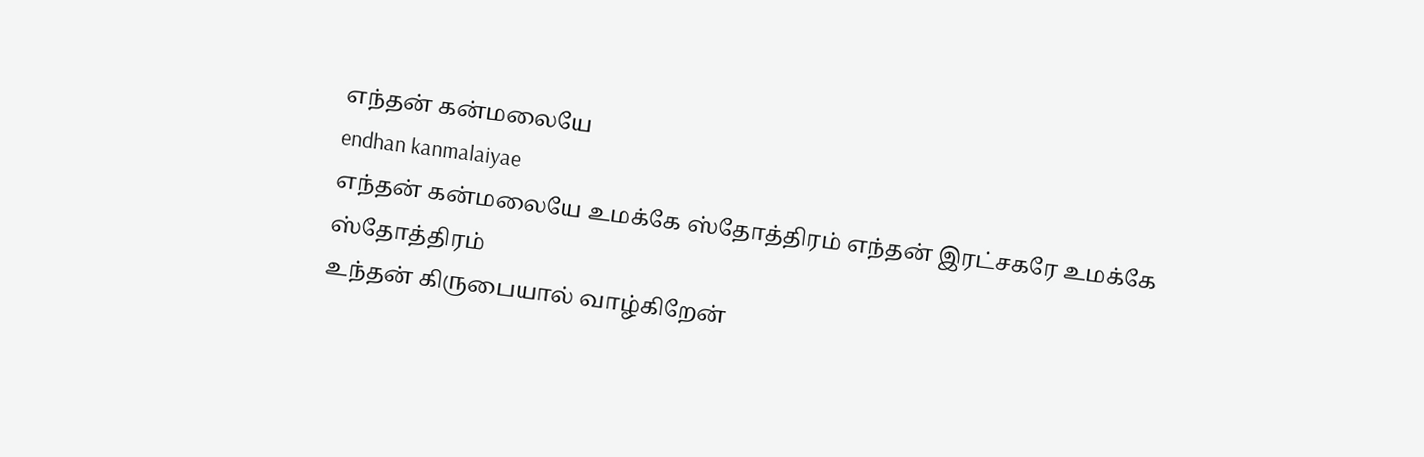எந்தன் கன்மலையே
endhan kanmalaiyae
எந்தன் கன்மலையே உமக்கே ஸ்தோத்திரம் எந்தன் இரட்சகரே உமக்கே ஸ்தோத்திரம்
உந்தன் கிருபையால் வாழ்கிறேன்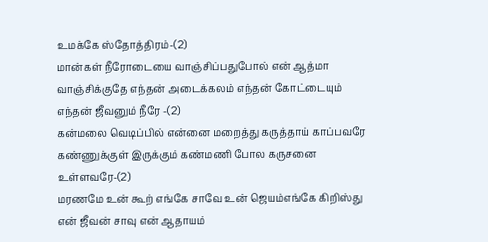உமக்கே ஸ்தோத்திரம்-(2)
மான்கள் நீரோடையை வாஞ்சிப்பதுபோல் என் ஆத்மா வாஞ்சிக்குதே எந்தன் அடைக்கலம் எந்தன் கோட்டையும் எந்தன் ஜீவனும் நீரே -(2)
கன்மலை வெடிப்பில் என்னை மறைத்து கருத்தாய் காப்பவரே கண்ணுக்குள் இருக்கும் கண்மணி போல கருசனை உள்ளவரே-(2)
மரணமே உன் கூற் எங்கே சாவே உன் ஜெயம்எங்கே கிறிஸ்து என் ஜீவன் சாவு என் ஆதாயம்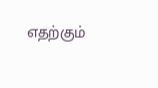எதற்கும்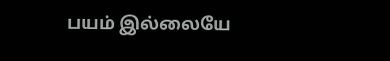பயம் இல்லையே